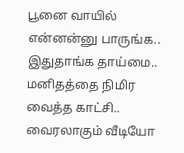பூனை வாயில் என்னன்னு பாருங்க.. இதுதாங்க தாய்மை.. மனிதத்தை நிமிர வைத்த காட்சி.. வைரலாகும் வீடியோ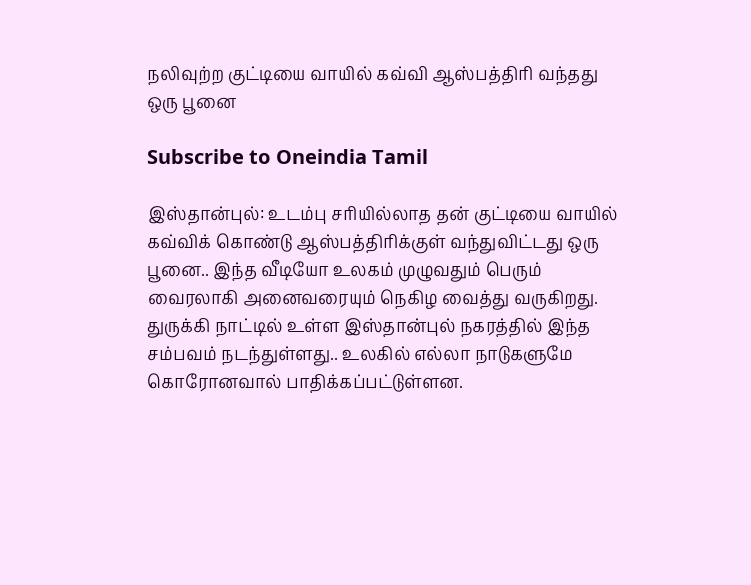நலிவுற்ற குட்டியை வாயில் கவ்வி ஆஸ்பத்திரி வந்தது ஒரு பூனை

Subscribe to Oneindia Tamil

இஸ்தான்புல்: உடம்பு சரியில்லாத தன் குட்டியை வாயில் கவ்விக் கொண்டு ஆஸ்பத்திரிக்குள் வந்துவிட்டது ஒரு பூனை.. இந்த வீடியோ உலகம் முழுவதும் பெரும் வைரலாகி அனைவரையும் நெகிழ வைத்து வருகிறது.
துருக்கி நாட்டில் உள்ள இஸ்தான்புல் நகரத்தில் இந்த சம்பவம் நடந்துள்ளது.. உலகில் எல்லா நாடுகளுமே கொரோனவால் பாதிக்கப்பட்டுள்ளன.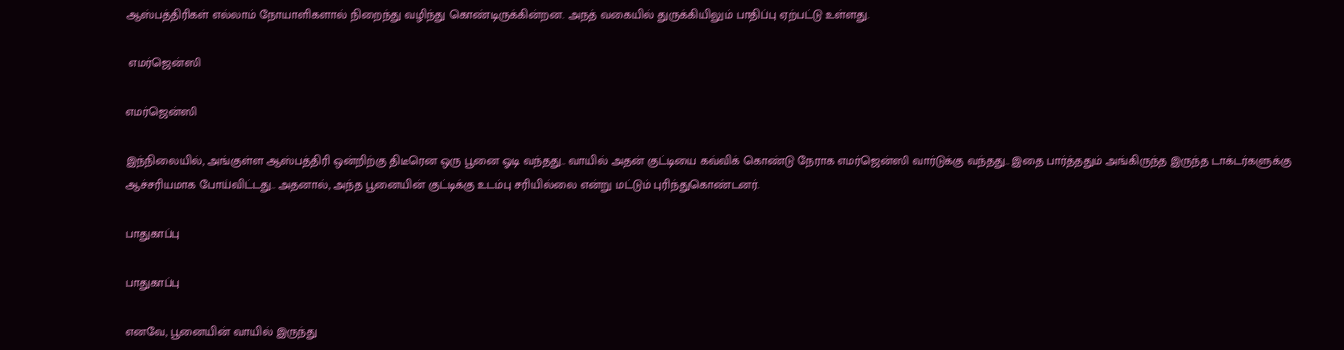ஆஸ்பத்திரிகள் எல்லாம் நோயாளிகளால் நிறைந்து வழிந்து கொண்டிருக்கின்றன. அநத் வகையில் துருக்கியிலும் பாதிப்பு ஏற்பட்டு உள்ளது.

 எமர்ஜென்ஸி

எமர்ஜென்ஸி

இந்நிலையில், அங்குள்ள ஆஸ்பத்திரி ஒன்றிற்கு திடீரென ஒரு பூனை ஓடி வந்தது.. வாயில் அதன் குட்டியை கவ்விக் கொண்டு நேராக எமர்ஜென்ஸி வார்டுக்கு வந்தது.. இதை பார்த்ததும் அங்கிருந்த இருந்த டாக்டர்களுக்கு ஆச்சரியமாக போய்விட்டது.. அதனால், அந்த பூனையின் குட்டிக்கு உடம்பு சரியில்லை என்று மட்டும் புரிந்துகொண்டனர்.

பாதுகாப்பு

பாதுகாப்பு

எனவே, பூனையின் வாயில் இருந்து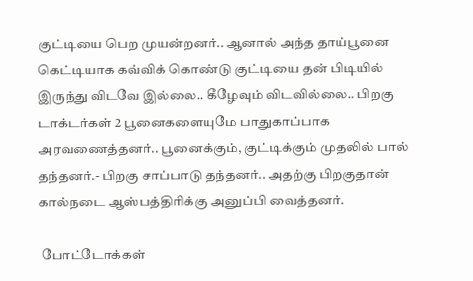குட்டியை பெற முயன்றனர்.. ஆனால் அந்த தாய்பூனை கெட்டியாக கவ்விக் கொண்டு குட்டியை தன் பிடியில் இருந்து விடவே இல்லை.. கீழேவும் விடவில்லை.. பிறகு டாக்டர்கள் 2 பூனைகளையுமே பாதுகாப்பாக அரவணைத்தனர்.. பூனைக்கும், குட்டிக்கும் முதலில் பால் தந்தனர்.- பிறகு சாப்பாடு தந்தனர்.. அதற்கு பிறகுதான் கால்நடை ஆஸ்பத்திரிக்கு அனுப்பி வைத்தனர்.

 போட்டோக்கள்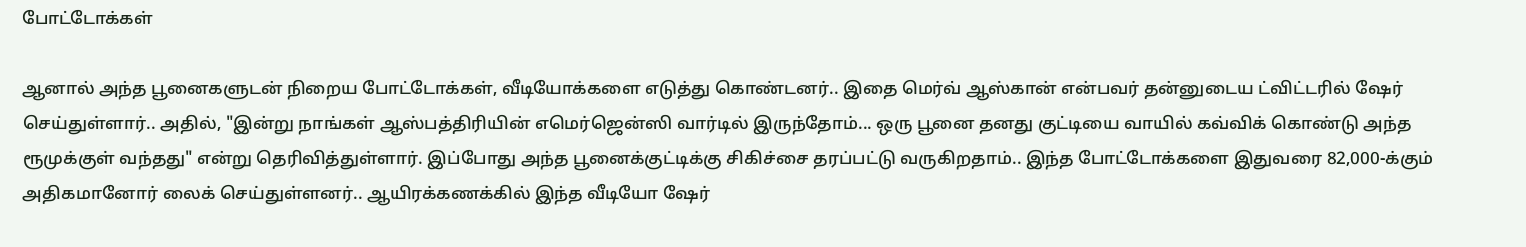போட்டோக்கள்

ஆனால் அந்த பூனைகளுடன் நிறைய போட்டோக்கள், வீடியோக்களை எடுத்து கொண்டனர்.. இதை மெர்வ் ஆஸ்கான் என்பவர் தன்னுடைய ட்விட்டரில் ஷேர் செய்துள்ளார்.. அதில், "இன்று நாங்கள் ஆஸ்பத்திரியின் எமெர்ஜென்ஸி வார்டில் இருந்தோம்... ஒரு பூனை தனது குட்டியை வாயில் கவ்விக் கொண்டு அந்த ரூமுக்குள் வந்தது" என்று தெரிவித்துள்ளார். இப்போது அந்த பூனைக்குட்டிக்கு சிகிச்சை தரப்பட்டு வருகிறதாம்.. இந்த போட்டோக்களை இதுவரை 82,000-க்கும் அதிகமானோர் லைக் செய்துள்ளனர்.. ஆயிரக்கணக்கில் இந்த வீடியோ ஷேர்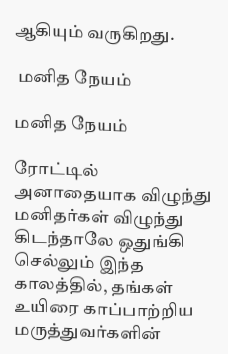ஆகியும் வருகிறது.

 மனித நேயம்

மனித நேயம்

ரோட்டில் அனாதையாக விழுந்து மனிதர்கள் விழுந்து கிடந்தாலே ஒதுங்கி செல்லும் இந்த காலத்தில், தங்கள் உயிரை காப்பாற்றிய மருத்துவர்களின்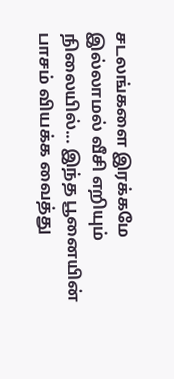சடலங்களை இரக்கமே இல்லாமல் வீசி எறியும் நிலையில்... இந்த பூனையின் பாசம் வியக்க வைத்து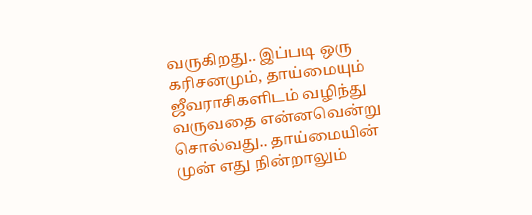வருகிறது.. இப்படி ஒரு கரிசனமும், தாய்மையும் ஜீவராசிகளிடம் வழிந்து வருவதை என்னவென்று சொல்வது.. தாய்மையின் முன் எது நின்றாலும்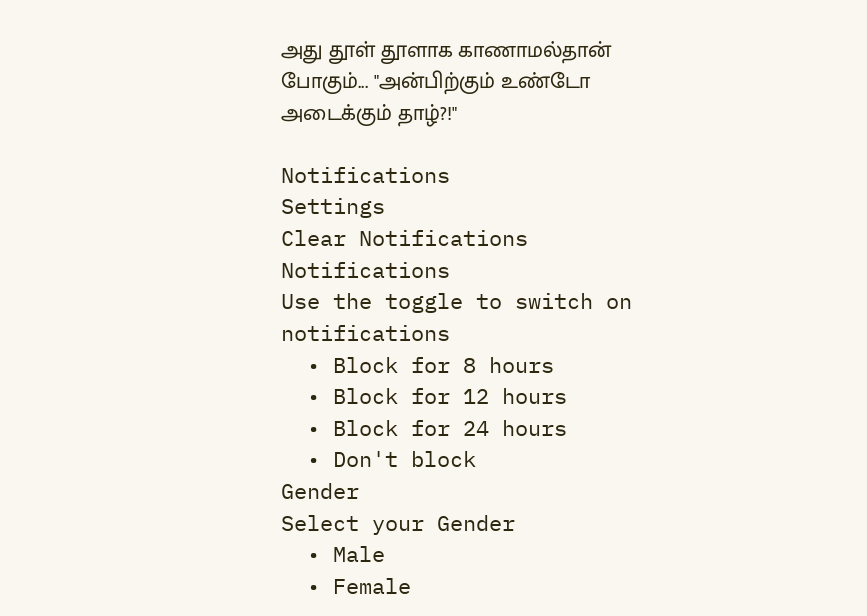அது தூள் தூளாக காணாமல்தான் போகும்... "அன்பிற்கும் உண்டோ அடைக்கும் தாழ்?!"

Notifications
Settings
Clear Notifications
Notifications
Use the toggle to switch on notifications
  • Block for 8 hours
  • Block for 12 hours
  • Block for 24 hours
  • Don't block
Gender
Select your Gender
  • Male
  • Female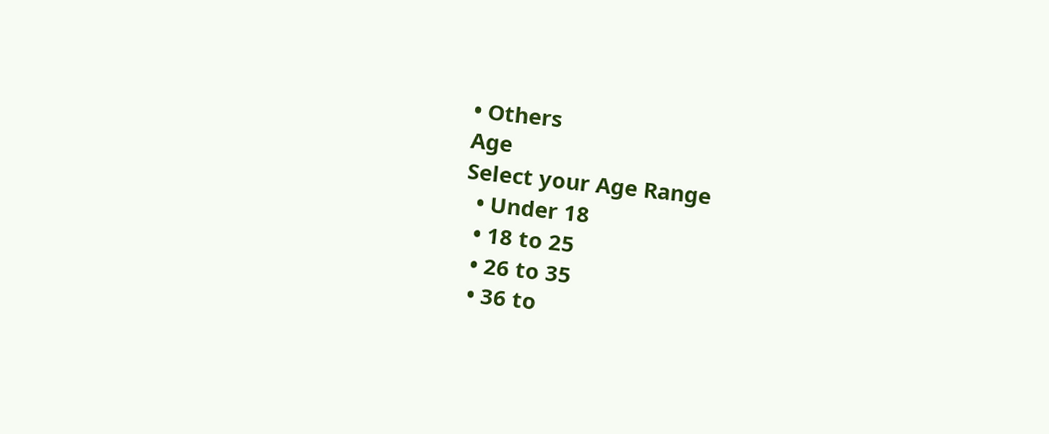• Others
Age
Select your Age Range
  • Under 18
  • 18 to 25
  • 26 to 35
  • 36 to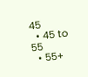45
  • 45 to 55
  • 55+